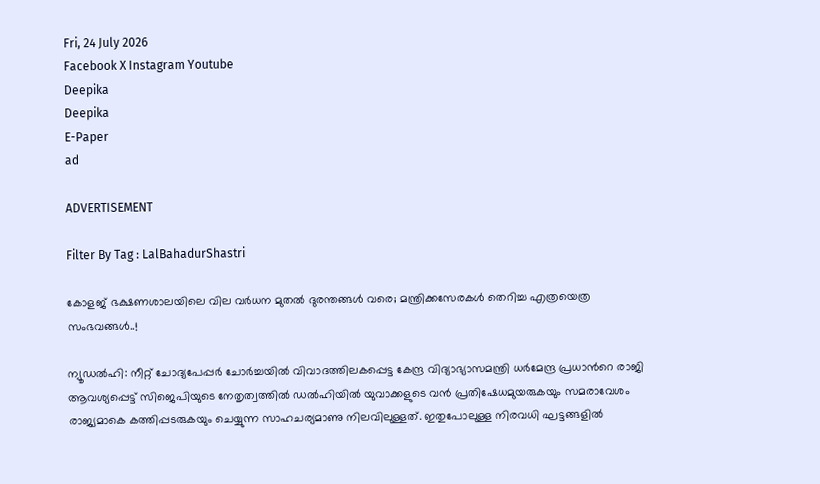Fri, 24 July 2026
Facebook X Instagram Youtube
Deepika
Deepika
E-Paper
ad

ADVERTISEMENT

Filter By Tag : LalBahadurShastri

കോളജ് ഭക്ഷണശാലയിലെ വില വർധന മുതൽ ദുരന്തങ്ങൾ വരെ; മന്ത്രിക്കസേരകൾ തെറിച്ച എത്രയെത്ര സംഭവങ്ങൾ..!

ന്യൂഡൽഹി: നീറ്റ് ചോദ്യപേപ്പർ ചോർച്ചയിൽ വിവാദത്തിലകപ്പെട്ട കേന്ദ്ര വിദ്യാഭ്യാസമന്ത്രി ധർമേന്ദ്ര പ്രധാന്‍റെ രാജി ആവശ്യപ്പെട്ട് സിജെപിയുടെ നേതൃത്വത്തിൽ ഡൽഹിയിൽ യുവാക്കളുടെ വൻ പ്രതിഷേധമുയരുകയും സമരാവേശം രാജ്യമാകെ കത്തിപ്പടരുകയും ചെയ്യുന്ന സാഹചര്യമാണു നിലവിലുള്ളത്. ഇതുപോലുള്ള നിരവധി ഘട്ടങ്ങളിൽ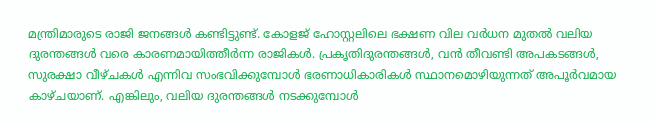മന്ത്രിമാരുടെ രാജി ജനങ്ങൾ കണ്ടിട്ടുണ്ട്. കോളജ് ഹോസ്റ്റലിലെ ഭക്ഷണ വില വർധന മുതൽ വലിയ ദുരന്തങ്ങൾ വരെ കാരണമായിത്തീർന്ന രാജികൾ. പ്രകൃതിദുരന്തങ്ങള്‍, വന്‍ തീവണ്ടി അപകടങ്ങള്‍, സുരക്ഷാ വീഴ്ചകള്‍ എന്നിവ സംഭവിക്കുമ്പോള്‍ ഭരണാധികാരികള്‍ സ്ഥാനമൊഴിയുന്നത് അപൂര്‍വമായ കാഴ്ചയാണ്. എങ്കിലും, വലിയ ദുരന്തങ്ങള്‍ നടക്കുമ്പോള്‍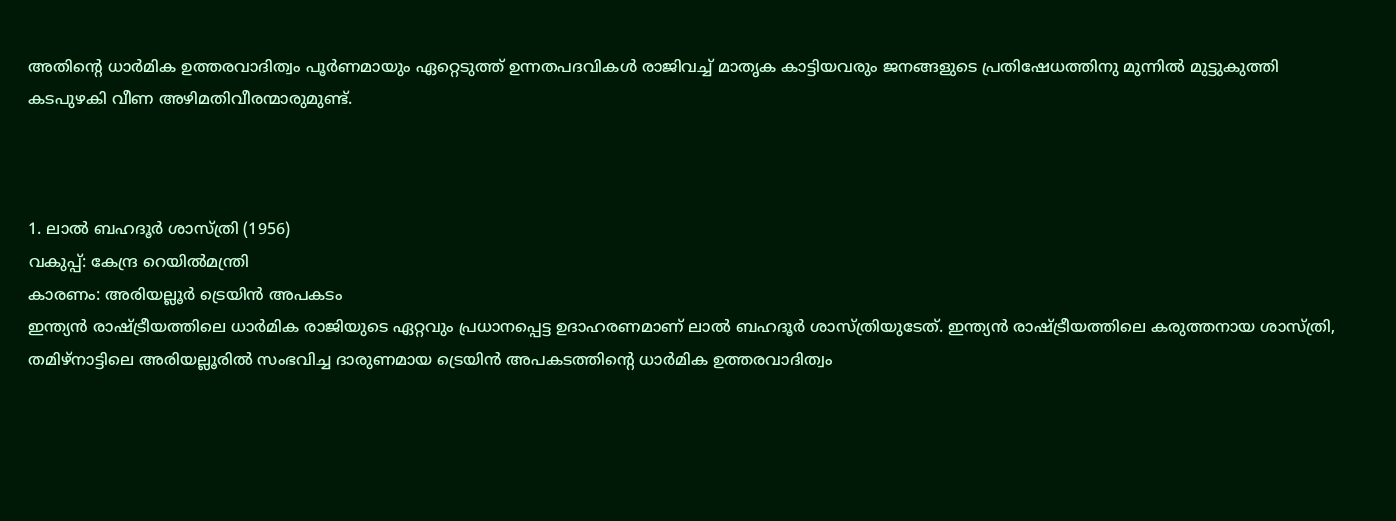അതിന്‍റെ ധാര്‍മിക ഉത്തരവാദിത്വം ‌പൂര്‍ണമായും ഏറ്റെടുത്ത് ഉന്നതപദവികള്‍ രാജിവച്ച് മാതൃക കാട്ടിയവരും ജനങ്ങളുടെ പ്രതിഷേധത്തിനു മുന്നിൽ മുട്ടുകുത്തി കടപുഴകി വീണ അഴിമതിവീരന്മാരുമുണ്ട്.



1. ലാല്‍ ബഹദൂര്‍ ശാസ്ത്രി (1956)
വകുപ്പ്: കേന്ദ്ര റെയില്‍മന്ത്രി
കാരണം: അരിയല്ലൂര്‍ ട്രെയിന്‍ അപകടം
ഇന്ത്യന്‍ രാഷ്‌ട്രീയത്തിലെ ധാര്‍മിക രാജിയുടെ ഏറ്റവും പ്രധാനപ്പെട്ട ഉദാഹരണമാണ് ലാല്‍ ബഹദൂര്‍ ശാസ്ത്രിയുടേത്. ഇന്ത്യൻ രാഷ്‌ട്രീയത്തിലെ കരുത്തനായ ശാസ്ത്രി, തമിഴ്നാട്ടിലെ അരിയല്ലൂരില്‍ സംഭവിച്ച ദാരുണമായ ട്രെയിന്‍ അപകടത്തിന്‍റെ ധാർമിക ഉത്തരവാദിത്വം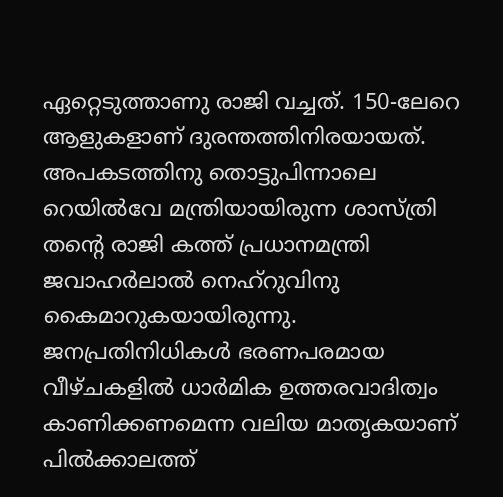ഏറ്റെടുത്താണു രാജി വച്ചത്. 150-ലേറെ ആളുകളാണ് ദുരന്തത്തിനിരയായത്. അപകടത്തിനു തൊട്ടുപിന്നാലെ റെയില്‍വേ മന്ത്രിയായിരുന്ന ശാസ്ത്രി തന്‍റെ രാജി കത്ത് പ്രധാനമന്ത്രി ജവാഹര്‍ലാല്‍ നെഹ്റുവിനു കൈമാറുകയായിരുന്നു. ജനപ്രതിനിധികള്‍ ഭരണപരമായ വീഴ്ചകളില്‍ ധാര്‍മിക ഉത്തരവാദിത്വം കാണിക്കണമെന്ന വലിയ മാതൃകയാണ് പിൽക്കാലത്ത്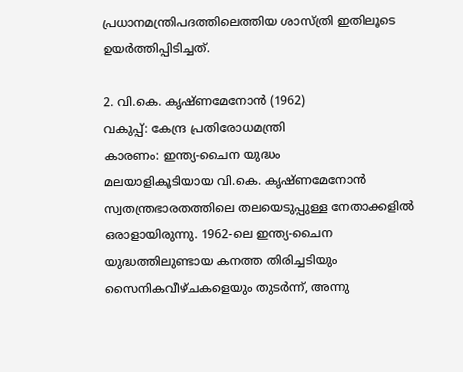പ്രധാനമന്ത്രിപദത്തിലെത്തിയ ശാസ്ത്രി ഇതിലൂടെ ഉയര്‍ത്തിപ്പിടിച്ചത്.

2. വി.കെ. കൃഷ്ണമേനോന്‍ (1962)
വകുപ്പ്: കേന്ദ്ര പ്രതിരോധമന്ത്രി
കാരണം: ഇന്ത്യ-ചൈന യുദ്ധം
മലയാളികൂടിയായ വി.കെ. കൃഷ്ണമേനോൻ സ്വതന്ത്രഭാരതത്തിലെ തലയെടുപ്പുള്ള നേതാക്കളിൽ ഒരാളായിരുന്നു. 1962-ലെ ഇന്ത്യ-ചൈന യുദ്ധത്തിലുണ്ടായ കനത്ത തിരിച്ചടിയും സൈനികവീഴ്ചകളെയും തുടര്‍ന്ന്, അന്നു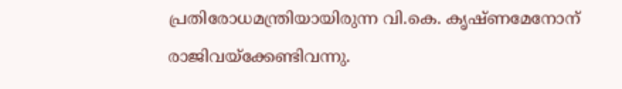പ്രതിരോധമന്ത്രിയായിരുന്ന വി.കെ. കൃഷ്ണമേനോന് രാജിവയ്ക്കേണ്ടിവന്നു.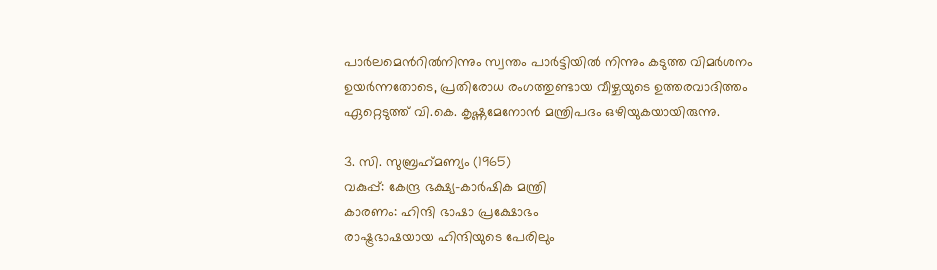പാര്‍ലമെന്‍റില്‍നിന്നും സ്വന്തം പാര്‍ട്ടിയില്‍ നിന്നും കടുത്ത വിമര്‍ശനം ഉയര്‍ന്നതോടെ, പ്രതിരോധ രംഗത്തുണ്ടായ വീഴ്ചയുടെ ഉത്തരവാദിത്തം ഏറ്റെടുത്ത് വി.കെ. കൃഷ്ണമേനോൻ മന്ത്രിപദം ഒഴിയുകയായിരുന്നു.

3. സി. സുബ്രഹ്‌മണ്യം (1965)
വകുപ്പ്: കേന്ദ്ര ഭക്ഷ്യ-കാര്‍ഷിക മന്ത്രി
കാരണം: ഹിന്ദി ഭാഷാ പ്രക്ഷോഭം
രാഷ്ട്രഭാഷയായ ഹിന്ദിയുടെ പേരിലും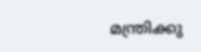മന്ത്രിക്കു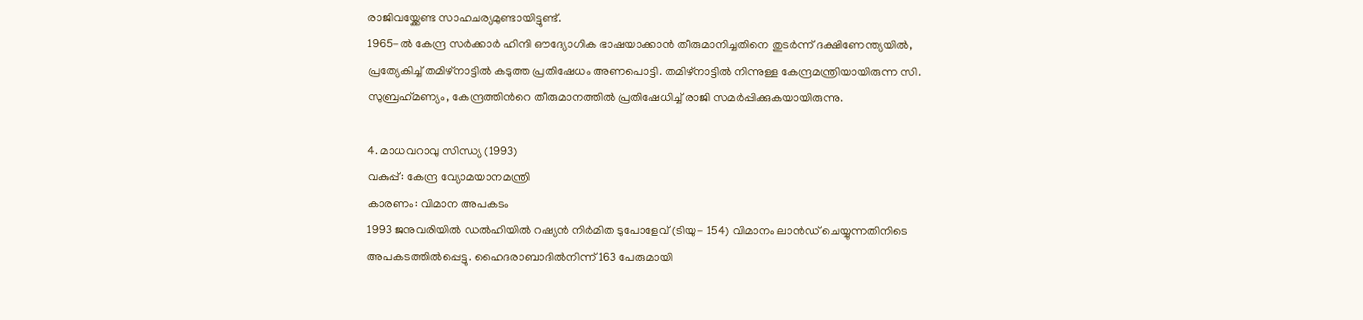രാജിവയ്ക്കേണ്ട സാഹചര്യമുണ്ടായിട്ടുണ്ട്.
1965-ല്‍ കേന്ദ്ര സര്‍ക്കാര്‍ ഹിന്ദി ഔദ്യോഗിക ഭാഷയാക്കാന്‍ തീരുമാനിച്ചതിനെ തുടര്‍ന്ന് ദക്ഷിണേന്ത്യയില്‍, പ്രത്യേകിച്ച് തമിഴ്നാട്ടില്‍ കടുത്ത പ്രതിഷേധം അണപൊട്ടി. തമിഴ്നാട്ടില്‍ നിന്നുള്ള കേന്ദ്രമന്ത്രിയായിരുന്ന സി. സുബ്രഹ്‌മണ്യം, കേന്ദ്രത്തിന്‍റെ തീരുമാനത്തില്‍ പ്രതിഷേധിച്ച് രാജി സമർപ്പിക്കുകയായിരുന്നു.

4. മാധവറാവു സിന്ധ്യ (1993)
വകുപ്പ്: കേന്ദ്ര വ്യോമയാനമന്ത്രി
കാരണം: വിമാന അപകടം
1993 ജനുവരിയില്‍ ഡല്‍ഹിയില്‍ റഷ്യന്‍ നിര്‍മി‌‌ത ടുപോളേവ് (ടിയു- 154) വിമാനം ലാന്‍ഡ് ചെയ്യുന്നതിനിടെ അപകടത്തില്‍പ്പെട്ടു. ഹൈദരാബാദിൽനിന്ന് 163 പേരുമായി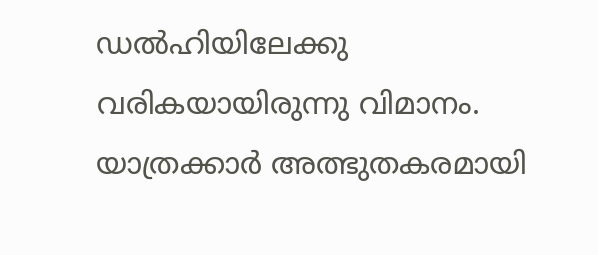ഡൽഹിയിലേക്കു വരികയായിരുന്നു വിമാനം. യാത്രക്കാര്‍ അത്ഭുതകരമായി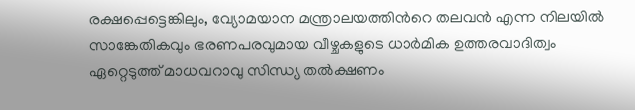രക്ഷപ്പെട്ടെങ്കിലും, വ്യോമയാന മന്ത്രാലയത്തിന്‍റെ തലവന്‍ എന്ന നിലയില്‍ സാങ്കേതികവും ഭരണപരവുമായ വീഴ്ചകളുടെ ധാര്‍മിക ഉത്തരവാദിത്വം ഏറ്റെടുത്ത് മാധവറാവു സിന്ധ്യ തല്‍ക്ഷണം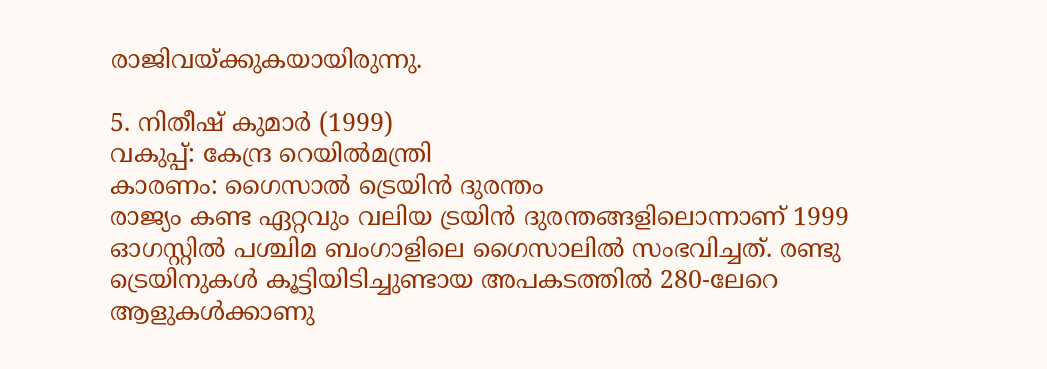രാജിവയ്ക്കുകയായിരുന്നു.

5. നിതീഷ് കുമാര്‍ (1999)
വകുപ്പ്: കേന്ദ്ര റെയില്‍മന്ത്രി
കാരണം: ഗൈസാല്‍ ട്രെയിന്‍ ദുരന്തം
രാജ്യം കണ്ട ഏറ്റവും വലിയ ട്രയിൻ ദുരന്തങ്ങളിലൊന്നാണ് 1999 ഓഗസ്റ്റില്‍ പശ്ചിമ ബംഗാളിലെ ഗൈസാലില്‍ സംഭവിച്ചത്. രണ്ടു ട്രെയിനുകള്‍ കൂട്ടിയിടിച്ചുണ്ടായ അപകടത്തിൽ 280-ലേറെ ആളുകൾക്കാണു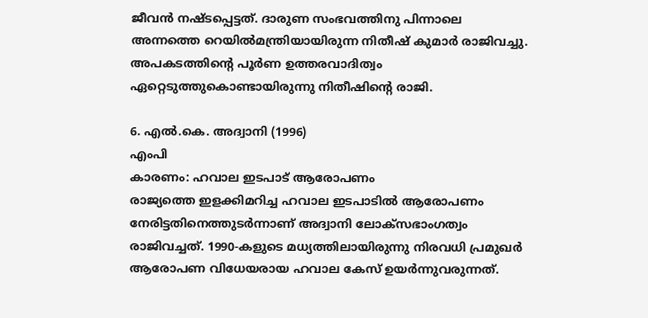ജീവൻ നഷ്ടപ്പെട്ടത്. ദാരുണ സംഭവത്തിനു പിന്നാലെ അന്നത്തെ റെയില്‍മന്ത്രിയായിരുന്ന നിതീഷ് കുമാര്‍ രാജിവച്ചു. അപകടത്തിന്‍റെ പൂര്‍ണ ഉത്തരവാദിത്വം ഏറ്റെടുത്തുകൊണ്ടായിരുന്നു നിതീഷിന്‍റെ രാജി.

6. എല്‍.കെ. അദ്വാനി (1996)
എംപി
കാരണം: ഹവാല ഇടപാട് ആരോപണം
രാജ്യത്തെ ഇളക്കിമറിച്ച ഹവാല ഇടപാടിൽ ആരോപണം നേരിട്ടതിനെത്തുടർന്നാണ് അദ്വാനി ലോക്സഭാംഗത്വം രാജിവച്ചത്. 1990-കളുടെ മധ്യത്തിലായിരുന്നു നിരവധി പ്രമുഖർ ആരോപണ വിധേയരായ ഹവാല കേസ് ഉയർന്നുവരുന്നത്.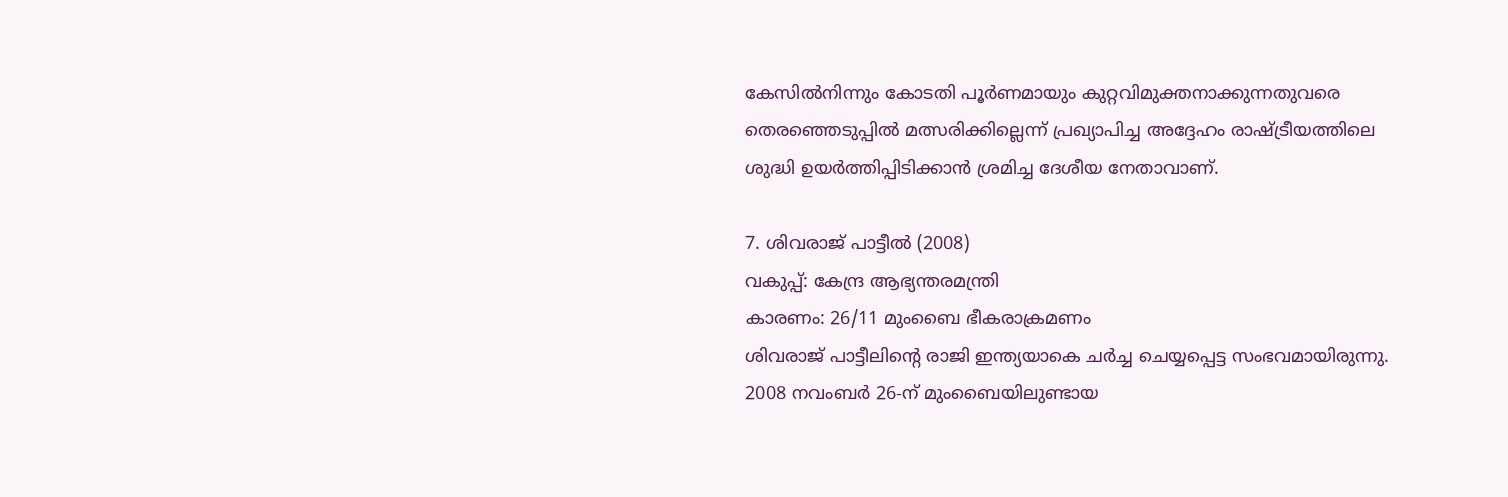കേസില്‍നിന്നും കോടതി പൂര്‍ണമായും കുറ്റവിമുക്തനാക്കുന്നതുവരെ തെരഞ്ഞെടുപ്പില്‍ മത്സരിക്കില്ലെന്ന് പ്രഖ്യാപിച്ച അദ്ദേഹം രാഷ്ട്രീയത്തിലെ ശുദ്ധി ഉയര്‍ത്തിപ്പിടിക്കാന്‍ ശ്രമിച്ച ദേശീയ നേതാവാണ്.

7. ശിവരാജ് പാട്ടീല്‍ (2008)
വകുപ്പ്: കേന്ദ്ര ആഭ്യന്തരമന്ത്രി
കാരണം: 26/11 മുംബൈ ഭീകരാക്രമണം
ശിവരാജ് പാട്ടീലിന്‍റെ രാജി ഇന്ത്യയാകെ ചർച്ച ചെയ്യപ്പെട്ട സംഭവമായിരുന്നു. 2008 നവംബര്‍ 26-ന് മുംബൈയിലുണ്ടായ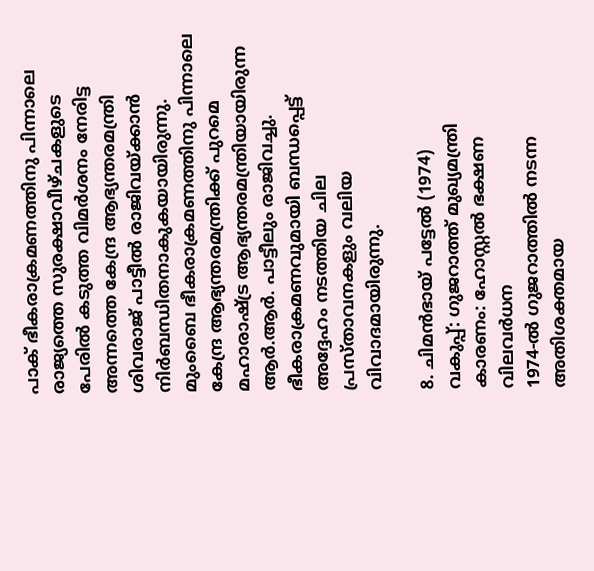പാക് ഭീകരാക്രമണത്തിനു പിന്നാലെ രാജ്യത്തെ സുരക്ഷാവീഴ്ചകളുടെ പേരില്‍ കടുത്ത വിമര്‍ശനം നേരിട്ട അന്നത്തെ കേന്ദ്ര ആഭ്യന്തരമന്ത്രി ശിവരാജ് പാട്ടീല്‍ രാജിവയ്ക്കാൻ നിർബന്ധിതനാകുകയായിരുന്നു.
മുംബൈ ഭീകരാക്രമണത്തിനു പിന്നാലെ കേന്ദ്ര ആഭ്യന്തരമന്ത്രിക്ക് പുറമെ മഹാരാഷ്ട്ര ആഭ്യന്തരമന്ത്രിയായിരുന്ന ആര്‍.ആര്‍. പാട്ടീലും രാജിവച്ചു. ഭീകരാക്രമണവുമായി ബന്ധപ്പെട്ട് അദ്ദേഹം നടത്തിയ ചില പ്രസ്താവനകളും വലിയ വിവാദമായിരുന്നു.

8. ചിമൻഭായ് പട്ടേൽ (1974)
വകുപ്പ്: ഗുജറാത്ത് മുഖ്യമന്ത്രി
കാരണം: ഹോസ്റ്റൽ ഭക്ഷണ വിലവർധന
1974-ൽ ഗുജറാത്തിൽ നടന്ന അതിശക്തമായ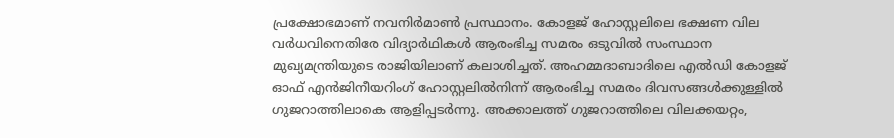പ്രക്ഷോഭമാണ് നവനിർമാൺ പ്രസ്ഥാനം. കോളജ് ഹോസ്റ്റലിലെ ഭക്ഷണ വില വർധവിനെതിരേ വിദ്യാർഥികൾ ആരംഭിച്ച സമരം ഒടുവിൽ സംസ്ഥാന മുഖ്യമന്ത്രിയുടെ രാജിയിലാണ് കലാശിച്ചത്. അഹമ്മദാബാദിലെ എൽഡി കോളജ് ഓഫ് എൻജിനീയറിംഗ് ഹോസ്റ്റലിൽനിന്ന് ആരംഭിച്ച സമരം ദിവസങ്ങൾക്കുള്ളിൽ ഗുജറാത്തിലാകെ ആളിപ്പടർന്നു. അക്കാലത്ത് ഗുജറാത്തിലെ വിലക്കയറ്റം,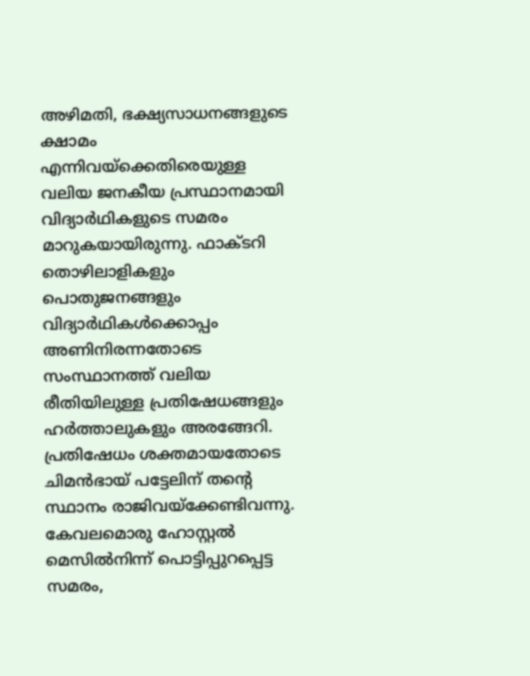അഴിമതി, ഭക്ഷ്യസാധനങ്ങളുടെ ക്ഷാമം എന്നിവയ്‌ക്കെതിരെയുള്ള വലിയ ജനകീയ പ്രസ്ഥാനമായി വിദ്യാർഥികളുടെ സമരം മാറുകയായിരുന്നു. ഫാക്ടറി തൊഴിലാളികളും പൊതുജനങ്ങളും വിദ്യാർഥികൾക്കൊപ്പം അണിനിരന്നതോടെ സംസ്ഥാനത്ത് വലിയ രീതിയിലുള്ള പ്രതിഷേധങ്ങളും ഹർത്താലുകളും അരങ്ങേറി. പ്രതിഷേധം ശക്തമായതോടെ ചിമൻഭായ് പട്ടേലിന് തന്‍റെ സ്ഥാനം രാജിവയ്ക്കേണ്ടിവന്നു. കേവലമൊരു ഹോസ്റ്റൽ മെസിൽനിന്ന് പൊട്ടിപ്പുറപ്പെട്ട സമരം,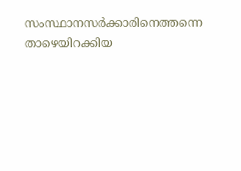സംസ്ഥാനസർക്കാരിനെത്തന്നെ താഴെയിറക്കിയ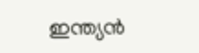ഇന്ത്യൻ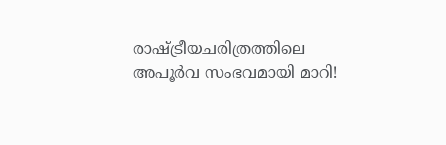രാഷ്ട്രീയചരിത്രത്തിലെ അപൂർവ സംഭവമായി മാറി!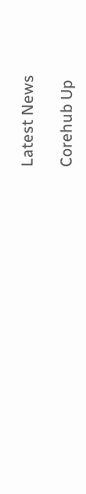Latest News

Corehub Up